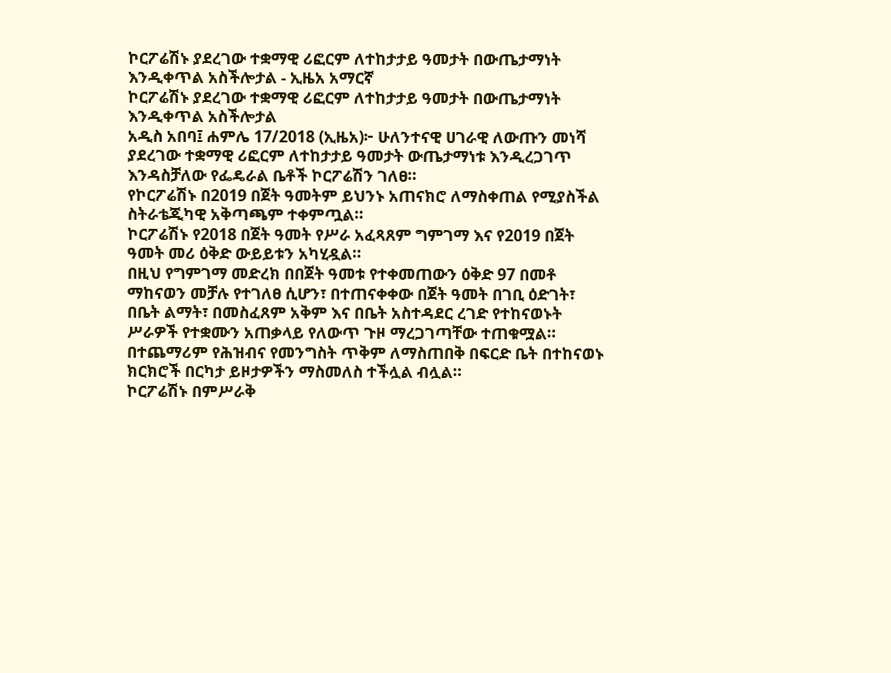ኮርፖሬሽኑ ያደረገው ተቋማዊ ሪፎርም ለተከታታይ ዓመታት በውጤታማነት እንዲቀጥል አስችሎታል - ኢዜአ አማርኛ
ኮርፖሬሽኑ ያደረገው ተቋማዊ ሪፎርም ለተከታታይ ዓመታት በውጤታማነት እንዲቀጥል አስችሎታል
አዲስ አበባ፤ ሐምሌ 17/2018 (ኢዜአ)፦ ሁለንተናዊ ሀገራዊ ለውጡን መነሻ ያደረገው ተቋማዊ ሪፎርም ለተከታታይ ዓመታት ውጤታማነቱ እንዲረጋገጥ እንዳስቻለው የፌዴራል ቤቶች ኮርፖሬሽን ገለፀ።
የኮርፖሬሽኑ በ2019 በጀት ዓመትም ይህንኑ አጠናክሮ ለማስቀጠል የሚያስችል ስትራቴጂካዊ አቅጣጫም ተቀምጧል።
ኮርፖሬሽኑ የ2018 በጀት ዓመት የሥራ አፈጻጸም ግምገማ እና የ2019 በጀት ዓመት መሪ ዕቅድ ውይይቱን አካሂዷል።
በዚህ የግምገማ መድረክ በበጀት ዓመቱ የተቀመጠውን ዕቅድ 97 በመቶ ማከናወን መቻሉ የተገለፀ ሲሆን፣ በተጠናቀቀው በጀት ዓመት በገቢ ዕድገት፣ በቤት ልማት፣ በመስፈጸም አቅም እና በቤት አስተዳደር ረገድ የተከናወኑት ሥራዎች የተቋሙን አጠቃላይ የለውጥ ጉዞ ማረጋገጣቸው ተጠቁሟል።
በተጨማሪም የሕዝብና የመንግስት ጥቅም ለማስጠበቅ በፍርድ ቤት በተከናወኑ ክርክሮች በርካታ ይዞታዎችን ማስመለስ ተችሏል ብሏል።
ኮርፖሬሽኑ በምሥራቅ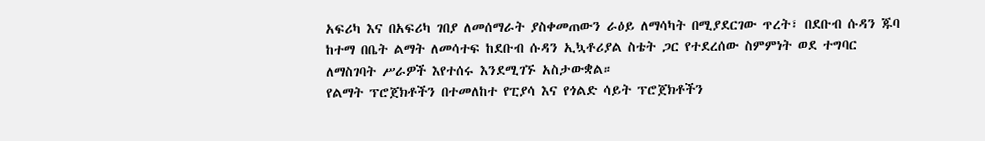አፍሪካ እና በአፍሪካ ገበያ ለመሰማራት ያስቀመጠውን ራዕይ ለማሳካት በሚያደርገው ጥረት፣ በደቡብ ሱዳን ጁባ ከተማ በቤት ልማት ለመሳተፍ ከደቡብ ሱዳን ኢኳቶሪያል ስቴት ጋር የተደረሰው ስምምነት ወደ ተግባር ለማስገባት ሥራዎች እየተሰሩ እንደሚገኙ አስታውቋል።
የልማት ፕሮጀክቶችን በተመለከተ የፒያሳ እና የጎልድ ሳይት ፕሮጀክቶችን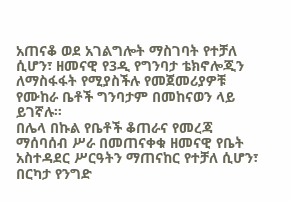አጠናቆ ወደ አገልግሎት ማስገባት የተቻለ ሲሆን፣ ዘመናዊ የ3ዲ የግንባታ ቴክኖሎጂን ለማስፋፋት የሚያስችሉ የመጀመሪያዎቹ የሙከራ ቤቶች ግንባታም በመከናወን ላይ ይገኛሉ።
በሌላ በኩል የቤቶች ቆጠራና የመረጃ ማሰባሰብ ሥራ በመጠናቀቁ ዘመናዊ የቤት አስተዳደር ሥርዓትን ማጠናከር የተቻለ ሲሆን፣ በርካታ የንግድ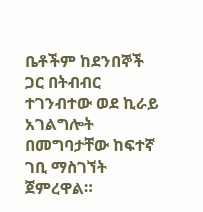ቤቶችም ከደንበኞች ጋር በትብብር ተገንብተው ወደ ኪራይ አገልግሎት በመግባታቸው ከፍተኛ ገቢ ማስገኘት ጀምረዋል።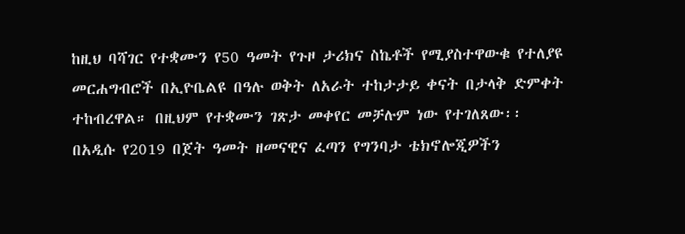ከዚህ ባሻገር የተቋሙን የ50 ዓመት የጉዞ ታሪክና ስኬቶች የሚያስተዋውቁ የተለያዩ መርሐግብሮች በኢዮቤልዩ በዓሉ ወቅት ለአራት ተከታታይ ቀናት በታላቅ ድምቀት ተከብረዋል። በዚህም የተቋሙን ገጽታ መቀየር መቻሉም ነው የተገለጸው፡፡
በአዲሱ የ2019 በጀት ዓመት ዘመናዊና ፈጣን የግንባታ ቴክኖሎጂዎችን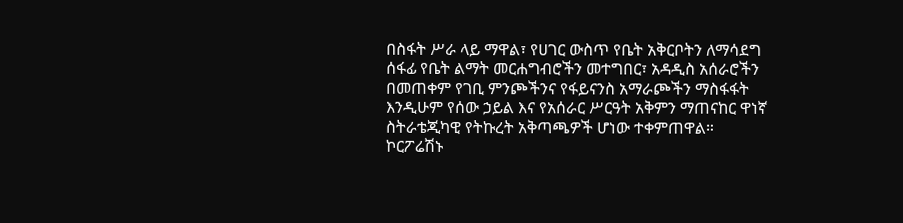በስፋት ሥራ ላይ ማዋል፣ የሀገር ውስጥ የቤት አቅርቦትን ለማሳደግ ሰፋፊ የቤት ልማት መርሐግብሮችን መተግበር፣ አዳዲስ አሰራሮችን በመጠቀም የገቢ ምንጮችንና የፋይናንስ አማራጮችን ማስፋፋት እንዲሁም የሰው ኃይል እና የአሰራር ሥርዓት አቅምን ማጠናከር ዋነኛ ስትራቴጂካዊ የትኩረት አቅጣጫዎች ሆነው ተቀምጠዋል።
ኮርፖሬሽኑ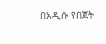በአዲሱ የበጀት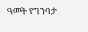ዓመት የግንባታ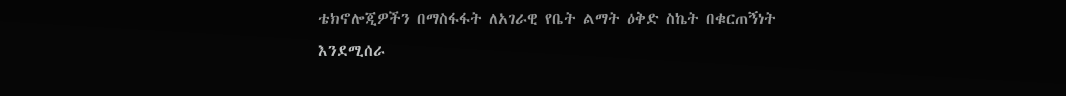ቴክኖሎጂዎችን በማስፋፋት ለአገራዊ የቤት ልማት ዕቅድ ስኬት በቁርጠኝነት እንደሚሰራ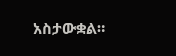አስታውቋል።